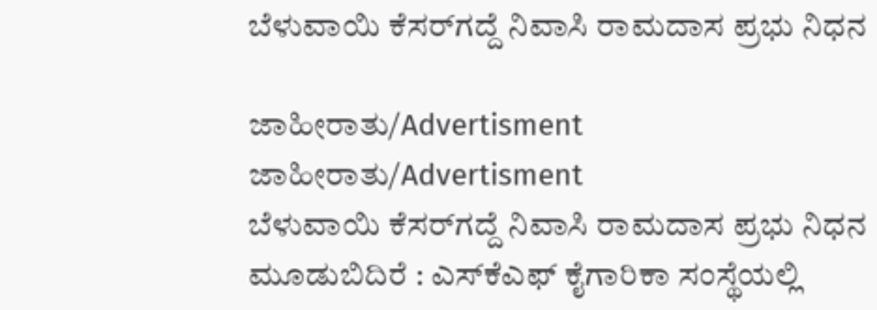ಬೆಳುವಾಯಿ ಕೆಸರ್‌ಗದ್ದೆ ನಿವಾಸಿ ರಾಮದಾಸ ಪ್ರಭು ನಿಧನ

ಜಾಹೀರಾತು/Advertisment
ಜಾಹೀರಾತು/Advertisment
ಬೆಳುವಾಯಿ ಕೆಸರ್‌ಗದ್ದೆ ನಿವಾಸಿ ರಾಮದಾಸ ಪ್ರಭು ನಿಧನ
ಮೂಡುಬಿದಿರೆ : ಎಸ್‌ಕೆಎಫ್ ಕೈಗಾರಿಕಾ ಸಂಸ್ಥೆಯಲ್ಲಿ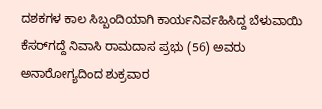ದಶಕಗಳ ಕಾಲ ಸಿಬ್ಬಂದಿಯಾಗಿ ಕಾರ್ಯನಿರ್ವಹಿಸಿದ್ದ ಬೆಳುವಾಯಿ ಕೆಸರ್‌ಗದ್ದೆ ನಿವಾಸಿ ರಾಮದಾಸ ಪ್ರಭು (56) ಅವರು ಅನಾರೋಗ್ಯದಿಂದ ಶುಕ್ರವಾರ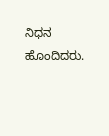ನಿಧನ ಹೊಂದಿದರು.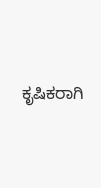ಕೃಷಿಕರಾಗಿ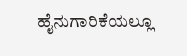ಹೈನುಗಾರಿಕೆಯಲ್ಲೂ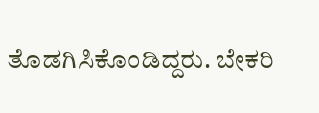ತೊಡಗಿಸಿಕೊಂಡಿದ್ದರು. ಬೇಕರಿ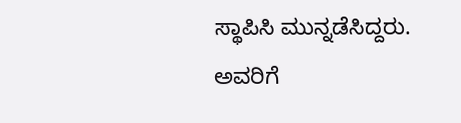ಸ್ಥಾಪಿಸಿ ಮುನ್ನಡೆಸಿದ್ದರು.
ಅವರಿಗೆ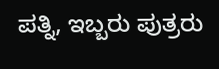ಪತ್ನಿ, ಇಬ್ಬರು ಪುತ್ರರು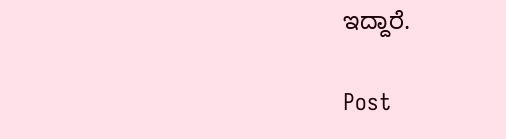ಇದ್ದಾರೆ.

Post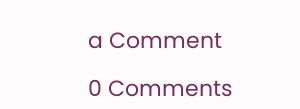a Comment

0 Comments